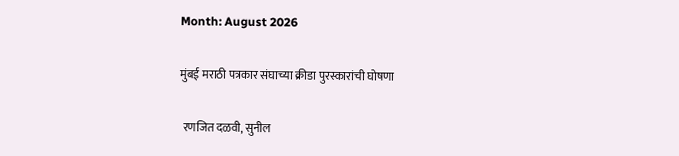Month: August 2026

मुंबई मराठी पत्रकार संघाच्या क्रीडा पुरस्कारांची घोषणा

 रणजित दळवी, सुनील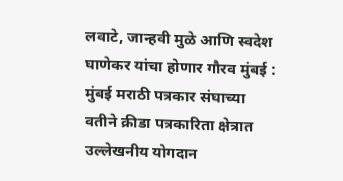लवाटे, जान्हवी मुळे आणि स्वदेश घाणेकर यांचा होणार गौरव मुंबई : मुंबई मराठी पत्रकार संघाच्या वतीने क्रीडा पत्रकारिता क्षेत्रात उल्लेखनीय योगदान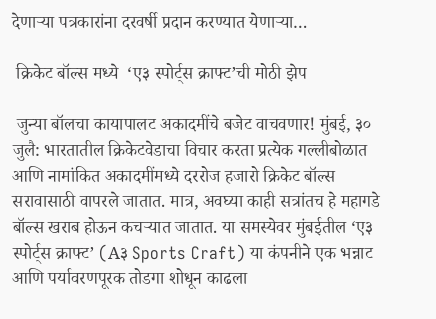देणार्‍या पत्रकारांना दरवर्षी प्रदान करण्यात येणार्‍या…

 क्रिकेट बॉल्स मध्ये  ‘ए३ स्पोर्ट्स क्राफ्ट’ची मोठी झेप

 जुन्या बॉलचा कायापालट अकादमींचे बजेट वाचवणार! मुंबई, ३० जुलै: भारतातील क्रिकेटवेडाचा विचार करता प्रत्येक गल्लीबोळात आणि नामांकित अकादमींमध्ये दररोज हजारो क्रिकेट बॉल्स सरावासाठी वापरले जातात. मात्र, अवघ्या काही सत्रांतच हे महागडे बॉल्स खराब होऊन कचऱ्यात जातात. या समस्येवर मुंबईतील ‘ए३ स्पोर्ट्स क्राफ्ट’ (A३ Sports Craft) या कंपनीने एक भन्नाट आणि पर्यावरणपूरक तोडगा शोधून काढला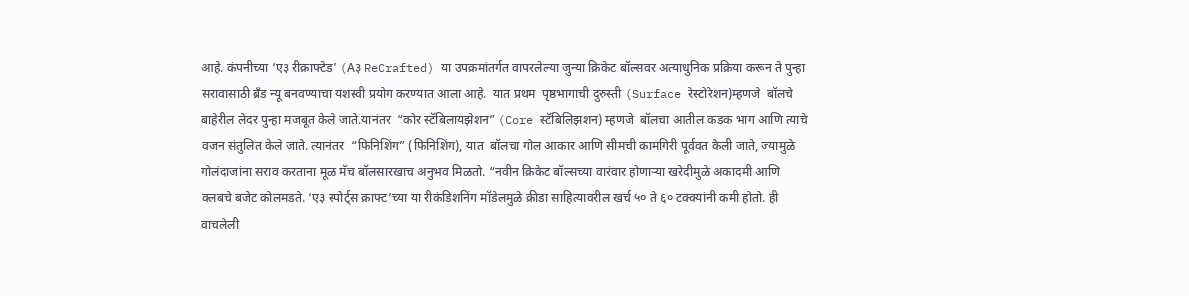आहे. कंपनीच्या ‘ए३ रीक्राफ्टेड’ (A३ ReCrafted) या उपक्रमांतर्गत वापरलेल्या जुन्या क्रिकेट बॉल्सवर अत्याधुनिक प्रक्रिया करून ते पुन्हा सरावासाठी ब्रँड न्यू बनवण्याचा यशस्वी प्रयोग करण्यात आला आहे.  यात प्रथम  पृष्ठभागाची दुरुस्ती (Surface रेस्टोरेशन)म्हणजे  बॉलचे बाहेरील लेदर पुन्हा मजबूत केले जाते.यानंतर  “कोर स्टॅबिलायझेशन” (Core स्टॅबिलिझशन) म्हणजे  बॉलचा आतील कडक भाग आणि त्याचे वजन संतुलित केले जाते. त्यानंतर  “फिनिशिंग” (फिनिशिंग), यात  बॉलचा गोल आकार आणि सीमची कामगिरी पूर्ववत केली जाते, ज्यामुळे गोलंदाजांना सराव करताना मूळ मॅच बॉलसारखाच अनुभव मिळतो. “नवीन क्रिकेट बॉल्सच्या वारंवार होणाऱ्या खरेदीमुळे अकादमी आणि क्लबचे बजेट कोलमडते. ‘ए३ स्पोर्ट्स क्राफ्ट’च्या या रीकंडिशनिंग मॉडेलमुळे क्रीडा साहित्यावरील खर्च ५० ते ६० टक्क्यांनी कमी होतो. ही वाचलेली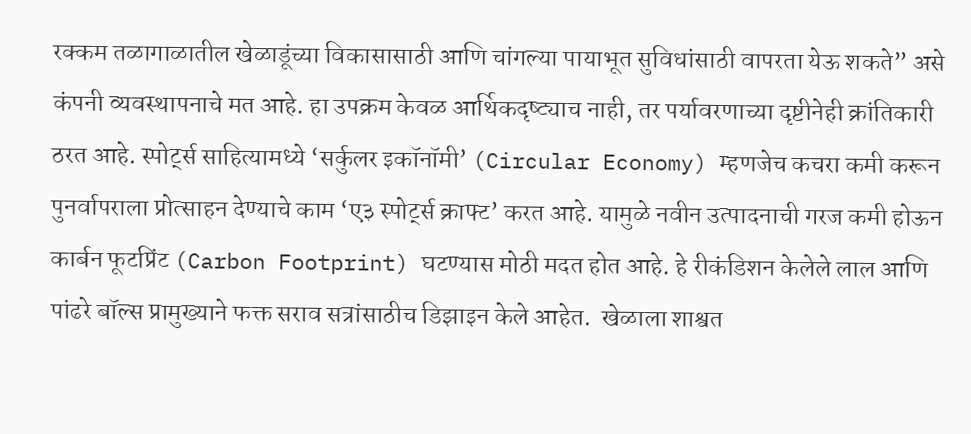रक्कम तळागाळातील खेळाडूंच्या विकासासाठी आणि चांगल्या पायाभूत सुविधांसाठी वापरता येऊ शकते” असे कंपनी व्यवस्थापनाचे मत आहे. हा उपक्रम केवळ आर्थिकदृष्ट्याच नाही, तर पर्यावरणाच्या दृष्टीनेही क्रांतिकारी ठरत आहे. स्पोर्ट्स साहित्यामध्ये ‘सर्कुलर इकॉनॉमी’ (Circular Economy) म्हणजेच कचरा कमी करून पुनर्वापराला प्रोत्साहन देण्याचे काम ‘ए३ स्पोर्ट्स क्राफ्ट’ करत आहे. यामुळे नवीन उत्पादनाची गरज कमी होऊन कार्बन फूटप्रिंट (Carbon Footprint) घटण्यास मोठी मदत होत आहे. हे रीकंडिशन केलेले लाल आणि पांढरे बॉल्स प्रामुख्याने फक्त सराव सत्रांसाठीच डिझाइन केले आहेत.  खेळाला शाश्वत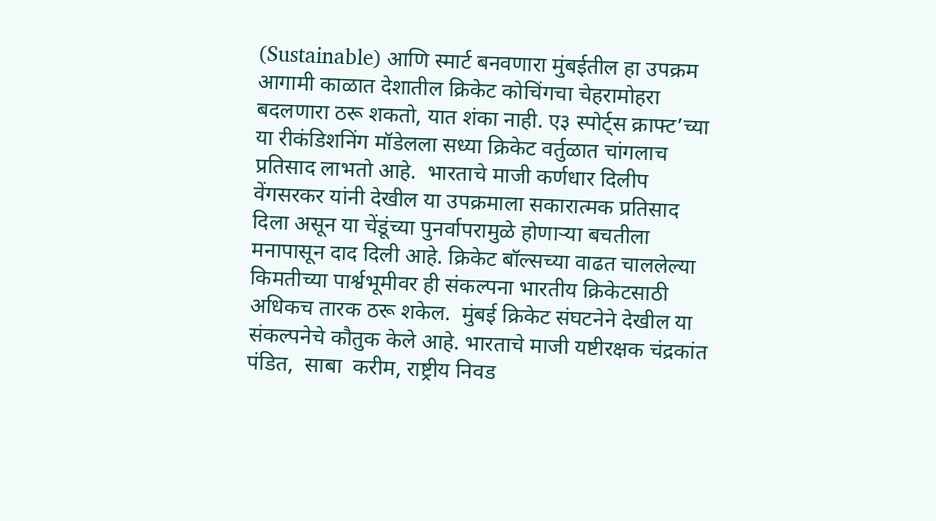(Sustainable) आणि स्मार्ट बनवणारा मुंबईतील हा उपक्रम आगामी काळात देशातील क्रिकेट कोचिंगचा चेहरामोहरा बदलणारा ठरू शकतो, यात शंका नाही. ए३ स्पोर्ट्स क्राफ्ट’च्या या रीकंडिशनिंग मॉडेलला सध्या क्रिकेट वर्तुळात चांगलाच प्रतिसाद लाभतो आहे.  भारताचे माजी कर्णधार दिलीप वेंगसरकर यांनी देखील या उपक्रमाला सकारात्मक प्रतिसाद दिला असून या चेंडूंच्या पुनर्वापरामुळे होणाऱ्या बचतीला मनापासून दाद दिली आहे. क्रिकेट बॉल्सच्या वाढत चाललेल्या किमतीच्या पार्श्वभूमीवर ही संकल्पना भारतीय क्रिकेटसाठी अधिकच तारक ठरू शकेल.  मुंबई क्रिकेट संघटनेने देखील या संकल्पनेचे कौतुक केले आहे. भारताचे माजी यष्टीरक्षक चंद्रकांत पंडित,  साबा  करीम, राष्ट्रीय निवड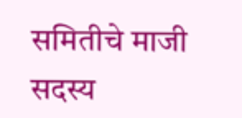समितीचे माजी सदस्य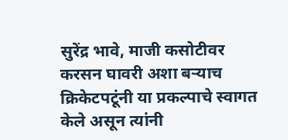सुरेंद्र भावे, माजी कसोटीवर करसन घावरी अशा बऱ्याच क्रिकेटपटूंनी या प्रकल्पाचे स्वागत केले असून त्यांनी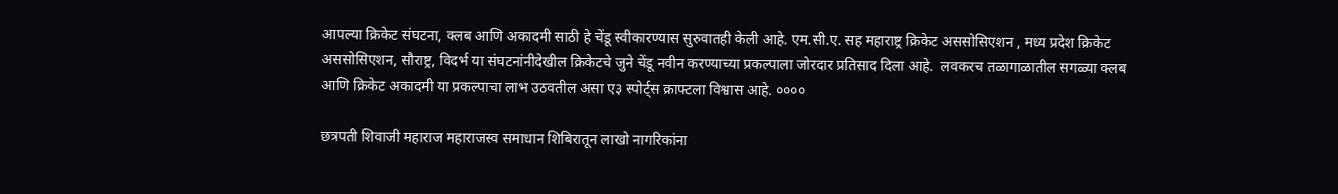आपल्या क्रिकेट संघटना, क्लब आणि अकादमी साठी हे चेंडू स्वीकारण्यास सुरुवातही केली आहे. एम.सी.ए. सह महाराष्ट्र क्रिकेट अससोसिएशन , मध्य प्रदेश क्रिकेट अससोसिएशन, सौराष्ट्र, विदर्भ या संघटनांनीदेखील क्रिकेटचे जुने चेंडू नवीन करण्याच्या प्रकल्पाला जोरदार प्रतिसाद दिला आहे.  लवकरच तळागाळातील सगळ्या क्लब आणि क्रिकेट अकादमी या प्रकल्पाचा लाभ उठवतील असा ए३ स्पोर्ट्स क्राफ्टला विश्वास आहे. ००००

छत्रपती शिवाजी महाराज महाराजस्व समाधान शिबिरातून लाखो नागरिकांना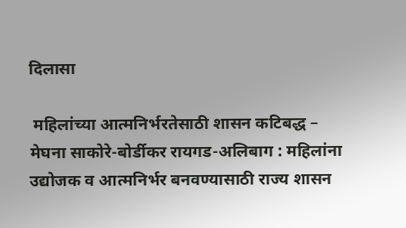दिलासा

 महिलांच्या आत्मनिर्भरतेसाठी शासन कटिबद्ध –  मेघना साकोरे-बोर्डीकर रायगड-अलिबाग : महिलांना उद्योजक व आत्मनिर्भर बनवण्यासाठी राज्य शासन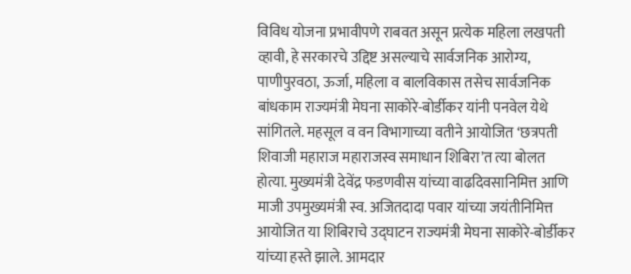विविध योजना प्रभावीपणे राबवत असून प्रत्येक महिला लखपती व्हावी, हे सरकारचे उद्दिष्ट असल्याचे सार्वजनिक आरोग्य, पाणीपुरवठा, ऊर्जा, महिला व बालविकास तसेच सार्वजनिक बांधकाम राज्यमंत्री मेघना साकोरे-बोर्डीकर यांनी पनवेल येथे सांगितले. महसूल व वन विभागाच्या वतीने आयोजित ‘छत्रपती शिवाजी महाराज महाराजस्व समाधान शिबिरा’त त्या बोलत होत्या. मुख्यमंत्री देवेंद्र फडणवीस यांच्या वाढदिवसानिमित्त आणि माजी उपमुख्यमंत्री स्व. अजितदादा पवार यांच्या जयंतीनिमित्त आयोजित या शिबिराचे उद्घाटन राज्यमंत्री मेघना साकोरे-बोर्डीकर यांच्या हस्ते झाले. आमदार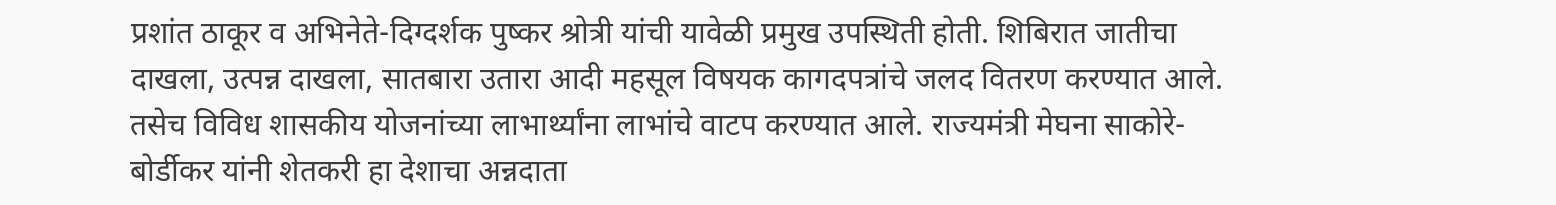प्रशांत ठाकूर व अभिनेते-दिग्दर्शक पुष्कर श्रोत्री यांची यावेळी प्रमुख उपस्थिती होती. शिबिरात जातीचा दाखला, उत्पन्न दाखला, सातबारा उतारा आदी महसूल विषयक कागदपत्रांचे जलद वितरण करण्यात आले. तसेच विविध शासकीय योजनांच्या लाभार्थ्यांना लाभांचे वाटप करण्यात आले. राज्यमंत्री मेघना साकोरे-बोर्डीकर यांनी शेतकरी हा देशाचा अन्नदाता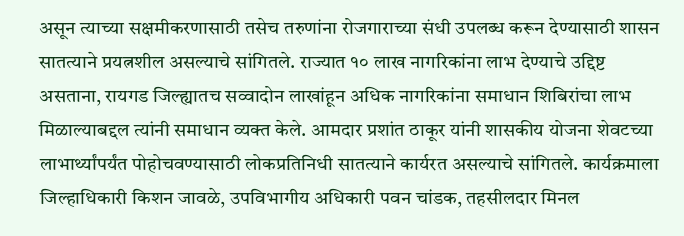असून त्याच्या सक्षमीकरणासाठी तसेच तरुणांना रोजगाराच्या संधी उपलब्ध करून देण्यासाठी शासन सातत्याने प्रयत्नशील असल्याचे सांगितले. राज्यात १० लाख नागरिकांना लाभ देण्याचे उद्दिष्ट असताना, रायगड जिल्ह्यातच सव्वादोन लाखांहून अधिक नागरिकांना समाधान शिबिरांचा लाभ मिळाल्याबद्दल त्यांनी समाधान व्यक्त केले. आमदार प्रशांत ठाकूर यांनी शासकीय योजना शेवटच्या लाभार्थ्यांपर्यंत पोहोचवण्यासाठी लोकप्रतिनिधी सातत्याने कार्यरत असल्याचे सांगितले. कार्यक्रमाला जिल्हाधिकारी किशन जावळे, उपविभागीय अधिकारी पवन चांडक, तहसीलदार मिनल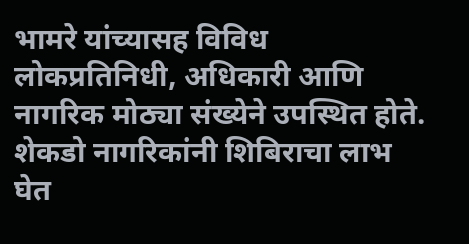भामरे यांच्यासह विविध लोकप्रतिनिधी, अधिकारी आणि नागरिक मोठ्या संख्येने उपस्थित होते. शेकडो नागरिकांनी शिबिराचा लाभ घेत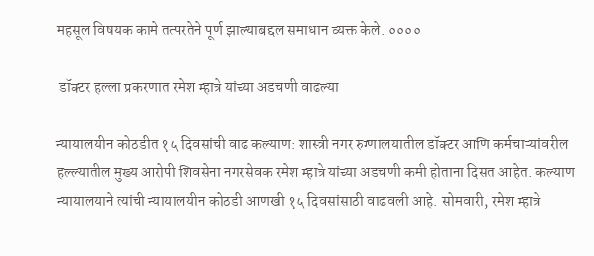महसूल विषयक कामे तत्परतेने पूर्ण झाल्याबद्दल समाधान व्यक्त केले. ००००

 डॉक्टर हल्ला प्रकरणात रमेश म्हात्रे यांच्या अडचणी वाढल्या

न्यायालयीन कोठडीत १५ दिवसांची वाढ कल्याण: शास्त्री नगर रुग्णालयातील डॉक्टर आणि कर्मचाऱ्यांवरील हल्ल्यातील मुख्य आरोपी शिवसेना नगरसेवक रमेश म्हात्रे यांच्या अडचणी कमी होताना दिसत आहेत. कल्याण न्यायालयाने त्यांची न्यायालयीन कोठडी आणखी १५ दिवसांसाठी वाढवली आहे. सोमवारी, रमेश म्हात्रे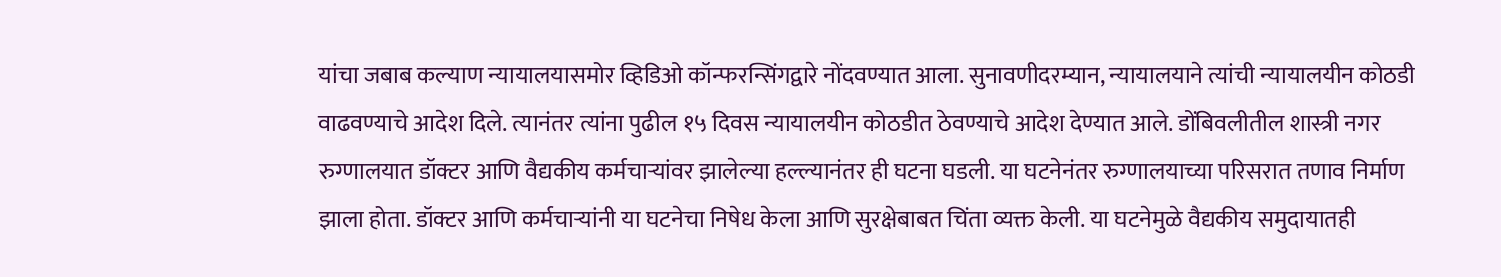यांचा जबाब कल्याण न्यायालयासमोर व्हिडिओ कॉन्फरन्सिंगद्वारे नोंदवण्यात आला. सुनावणीदरम्यान, न्यायालयाने त्यांची न्यायालयीन कोठडी वाढवण्याचे आदेश दिले. त्यानंतर त्यांना पुढील १५ दिवस न्यायालयीन कोठडीत ठेवण्याचे आदेश देण्यात आले. डोंबिवलीतील शास्त्री नगर रुग्णालयात डॉक्टर आणि वैद्यकीय कर्मचाऱ्यांवर झालेल्या हल्ल्यानंतर ही घटना घडली. या घटनेनंतर रुग्णालयाच्या परिसरात तणाव निर्माण झाला होता. डॉक्टर आणि कर्मचाऱ्यांनी या घटनेचा निषेध केला आणि सुरक्षेबाबत चिंता व्यक्त केली. या घटनेमुळे वैद्यकीय समुदायातही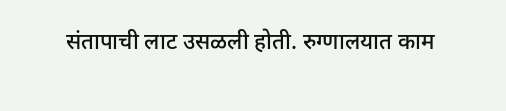संतापाची लाट उसळली होती. रुग्णालयात काम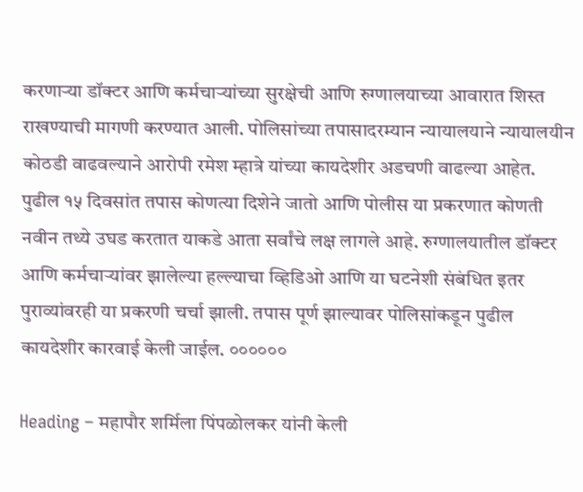करणाऱ्या डॉक्टर आणि कर्मचाऱ्यांच्या सुरक्षेची आणि रुग्णालयाच्या आवारात शिस्त राखण्याची मागणी करण्यात आली. पोलिसांच्या तपासादरम्यान न्यायालयाने न्यायालयीन कोठडी वाढवल्याने आरोपी रमेश म्हात्रे यांच्या कायदेशीर अडचणी वाढल्या आहेत. पुढील १५ दिवसांत तपास कोणत्या दिशेने जातो आणि पोलीस या प्रकरणात कोणती नवीन तथ्ये उघड करतात याकडे आता सर्वांचे लक्ष लागले आहे. रुग्णालयातील डॉक्टर आणि कर्मचाऱ्यांवर झालेल्या हल्ल्याचा व्हिडिओ आणि या घटनेशी संबंधित इतर पुराव्यांवरही या प्रकरणी चर्चा झाली. तपास पूर्ण झाल्यावर पोलिसांकडून पुढील कायदेशीर कारवाई केली जाईल. ००००००

Heading – महापौर शर्मिला पिंपळोलकर यांनी केली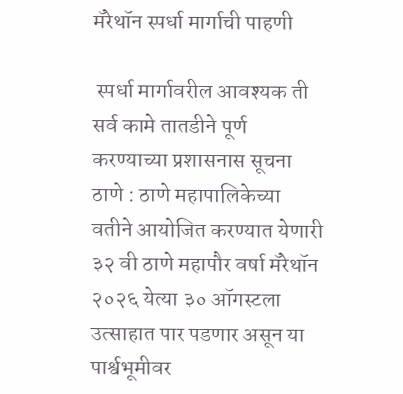मॅरेथॉन स्पर्धा मार्गाची पाहणी

 स्पर्धा मार्गावरील आवश्यक ती सर्व कामे तातडीने पूर्ण करण्याच्या प्रशासनास सूचना ठाणे : ठाणे महापालिकेच्या वतीने आयोजित करण्यात येणारी ३२ वी ठाणे महापौर वर्षा मॅरेथॉन २०२६ येत्या ३० ऑगस्टला उत्साहात पार पडणार असून या पार्श्वभूमीवर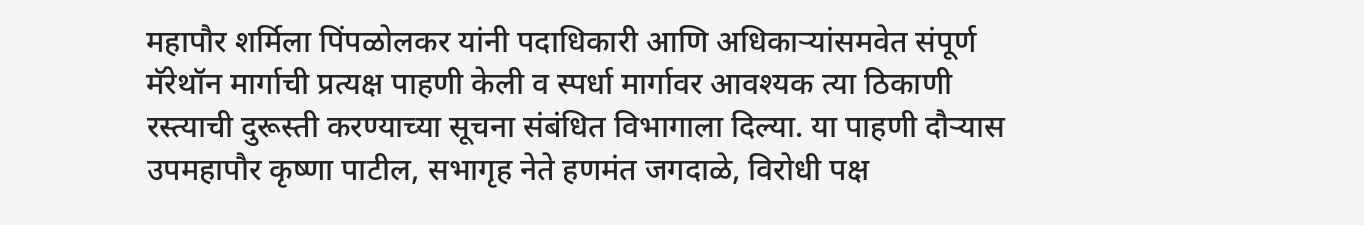महापौर शर्मिला पिंपळोलकर यांनी पदाधिकारी आणि अधिकाऱ्यांसमवेत संपूर्ण मॅरेथॉन मार्गाची प्रत्यक्ष पाहणी केली व स्पर्धा मार्गावर आवश्यक त्या ठिकाणी रस्त्याची दुरूस्ती करण्याच्या सूचना संबंधित विभागाला दिल्या. या पाहणी दौऱ्यास उपमहापौर कृष्णा पाटील, सभागृह नेते हणमंत जगदाळे, विरोधी पक्ष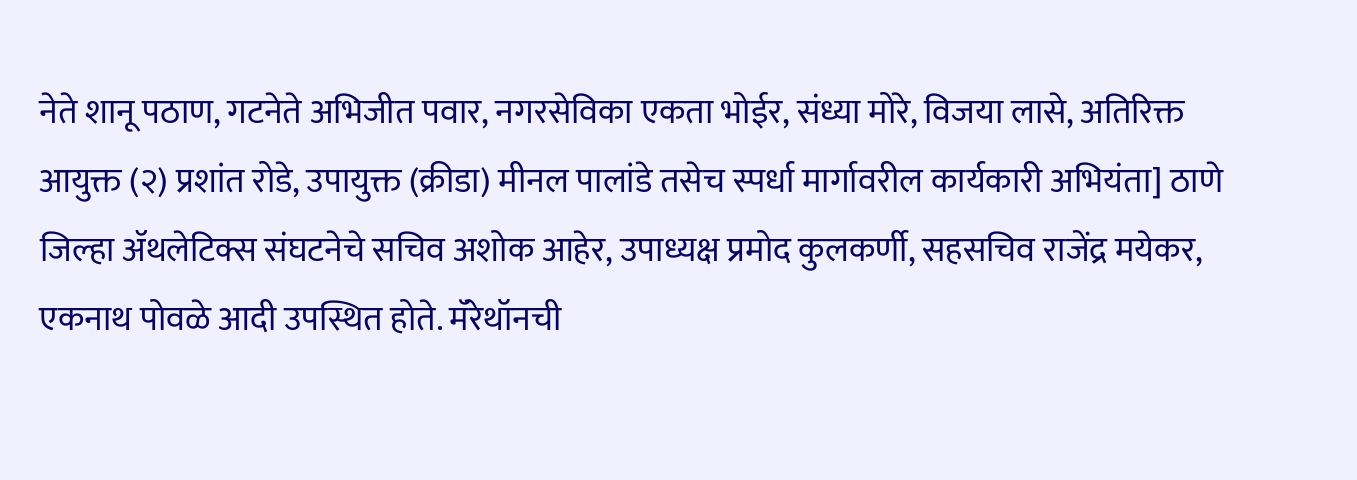नेते शानू पठाण, गटनेते अभिजीत पवार, नगरसेविका एकता भोईर, संध्या मोरे, विजया लासे, अतिरिक्त आयुक्त (२) प्रशांत रोडे, उपायुक्त (क्रीडा) मीनल पालांडे तसेच स्पर्धा मार्गावरील कार्यकारी अभियंता] ठाणे जिल्हा ॲथलेटिक्स संघटनेचे सचिव अशोक आहेर, उपाध्यक्ष प्रमोद कुलकर्णी, सहसचिव राजेंद्र मयेकर, एकनाथ पोवळे आदी उपस्थित होते. मॅरेथॉनची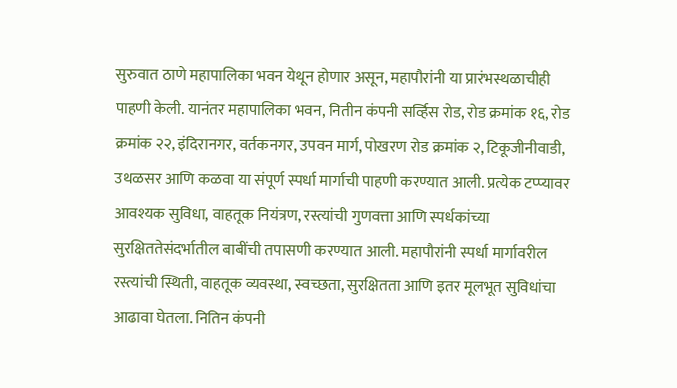सुरुवात ठाणे महापालिका भवन येथून होणार असून, महापौरांनी या प्रारंभस्थळाचीही पाहणी केली. यानंतर महापालिका भवन, नितीन कंपनी सर्व्हिस रोड, रोड क्रमांक १६, रोड क्रमांक २२, इंदिरानगर, वर्तकनगर, उपवन मार्ग, पोखरण रोड क्रमांक २, टिकूजीनीवाडी, उथळसर आणि कळवा या संपूर्ण स्पर्धा मार्गाची पाहणी करण्यात आली. प्रत्येक टप्प्यावर आवश्यक सुविधा, वाहतूक नियंत्रण, रस्त्यांची गुणवत्ता आणि स्पर्धकांच्या सुरक्षिततेसंदर्भातील बाबींची तपासणी करण्यात आली. महापौरांनी स्पर्धा मार्गावरील रस्त्यांची स्थिती, वाहतूक व्यवस्था, स्वच्छता, सुरक्षितता आणि इतर मूलभूत सुविधांचा आढावा घेतला. नितिन कंपनी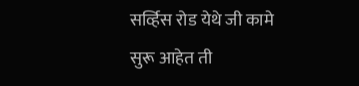सर्व्हिस रोड येथे जी कामे सुरू आहेत ती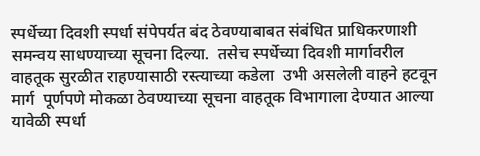स्पर्धेच्या दिवशी स्पर्धा संपेपर्यत बंद ठेवण्याबाबत संबंधित प्राधिकरणाशी समन्वय साधण्याच्या सूचना दिल्या.  तसेच स्पर्धेच्या दिवशी मार्गावरील वाहतूक सुरळीत राहण्यासाठी रस्त्याच्या कडेला  उभी असलेली वाहने हटवून मार्ग  पूर्णपणे मोकळा ठेवण्याच्या सूचना वाहतूक विभागाला देण्यात आल्या यावेळी स्पर्धा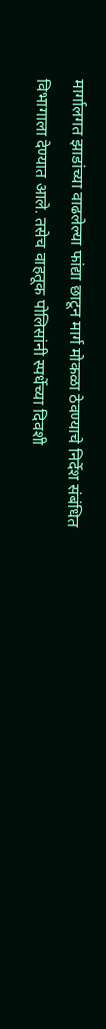मार्गालगत झाडांच्या वाढलेल्या फांद्या छाटून मार्ग मोकळा ठेवण्याचे निर्देश संबंधित विभागाला देण्यात आले. तसेच वाहतूक पोलिसांनी स्पर्धेच्या दिवशी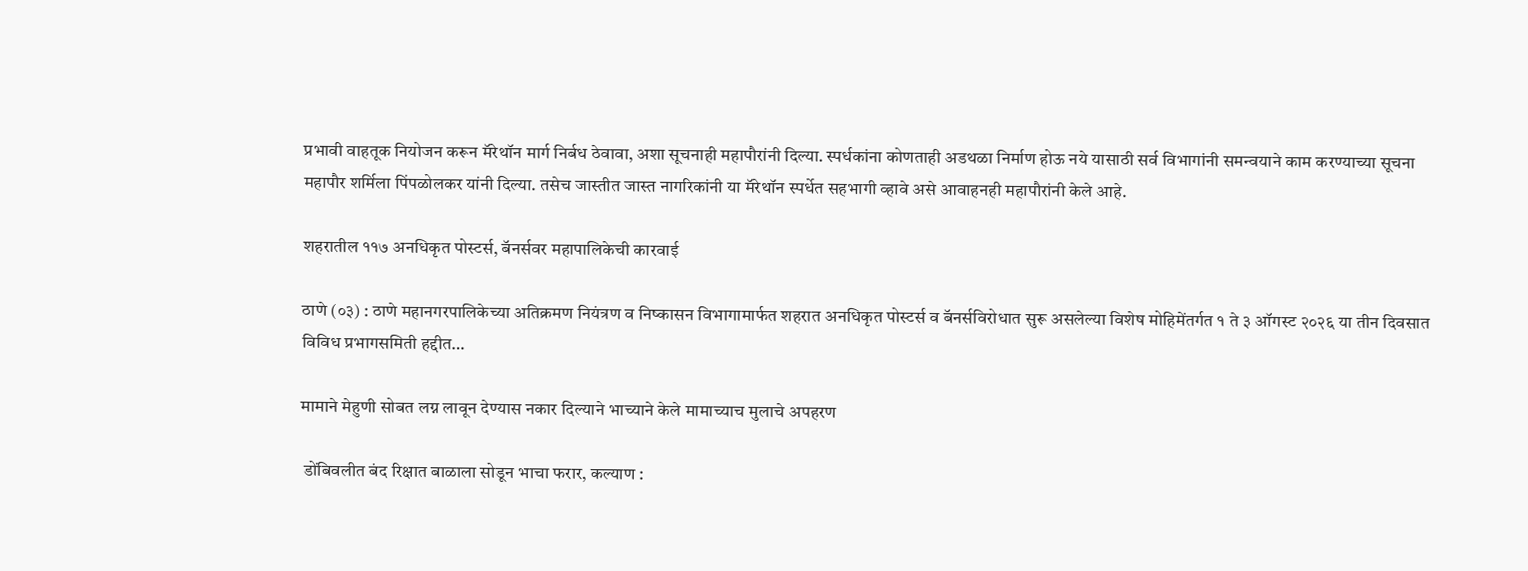प्रभावी वाहतूक नियोजन करून मॅरेथॉन मार्ग निर्बध ठेवावा, अशा सूचनाही महापौरांनी दिल्या. स्पर्धकांना कोणताही अडथळा निर्माण होऊ नये यासाठी सर्व विभागांनी समन्वयाने काम करण्याच्या सूचना महापौर शर्मिला पिंपळोलकर यांनी दिल्या. तसेच जास्तीत जास्त नागरिकांनी या मॅरेथॉन स्पर्धेत सहभागी व्हावे असे आवाहनही महापौरांनी केले आहे.

शहरातील ११७ अनधिकृत पोस्टर्स, बॅनर्सवर महापालिकेची कारवाई

ठाणे (०३) : ठाणे महानगरपालिकेच्या अतिक्रमण नियंत्रण व निष्कासन विभागामार्फत शहरात अनधिकृत पोस्टर्स व बॅनर्सविरोधात सुरू असलेल्या विशेष मोहिमेंतर्गत १ ते ३ ऑगस्ट २०२६ या तीन दिवसात विविध प्रभागसमिती हद्दीत…

मामाने मेहुणी सोबत लग्न लावून देण्यास नकार दिल्याने भाच्याने केले मामाच्याच मुलाचे अपहरण

 डोंबिवलीत बंद रिक्षात बाळाला सोडून भाचा फरार, कल्याण :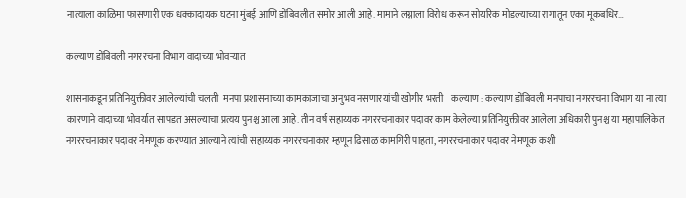नात्याला काळिमा फासणारी एक धक्कादायक घटना मुंबई आणि डोंबिवलीत समोर आली आहे. मामाने लग्नाला विरोध करून सोयरिक मोडल्याच्या रागातून एका मूकबधिर…

कल्याण डोंबिवली नगररचना विभाग वादाच्या भोवऱ्यात

शासनाकडून प्रतिनियुक्तीवर आलेल्यांची चलती  मनपा प्रशासनाच्या कामकाजाचा अनुभव नसणारयांची खोगीर भरती    कल्याण : कल्याण डोंबिवली मनपाचा नगररचना विभाग या ना त्या कारणाने वादाच्या भोवर्यात सापडत असल्याचा प्रत्यय पुनश्च आला आहे. तीन वर्ष सहाय्यक नगररचनाकार पदावर काम केलेल्या प्रतिनियुक्तीवर आलेला अधिकारी पुनश्च या महापालिकेत नगररचनाकार पदावर नेमणूक करण्यात आल्याने त्यांची सहाय्यक नगररचनाकार म्हणून ढिसाळ कामगिरी पाहता, नगररचनाकार पदावर नेमणूक कशी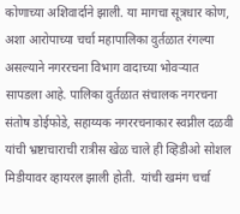कोणाच्या अशिवार्दाने झाली. या मागचा सूत्रधार कोण, अशा आरोपाच्या चर्चा महापालिका वुर्तळात रंगल्या असल्याने नगररचना विभाग वादाच्या भोवऱ्यात सापडला आहे. पालिका वुर्तळात संचालक नगरचना संतोष डोईफोडे, सहाय्यक नगररचनाकार स्वप्नील दळवी यांची भ्रष्टाचाराची रात्रीस खेळ चाले ही व्हिडीओ सोशल मिडीयावर व्हायरल झाली होती.  यांची खमंग चर्चा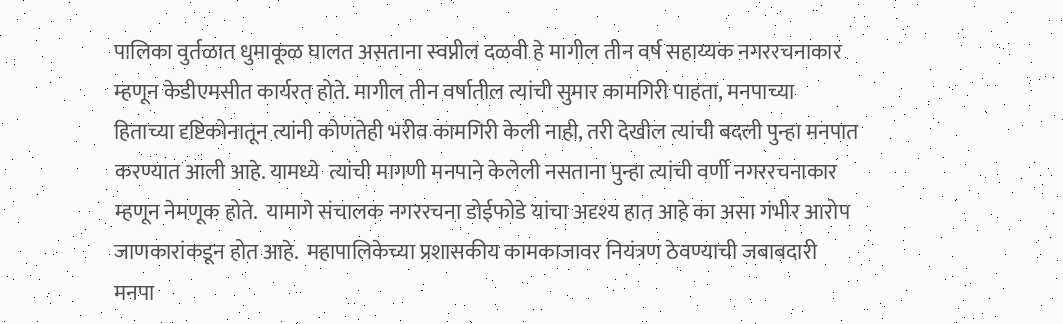पालिका वुर्तळात धुमाकूळ घालत असताना स्वप्नील दळवी हे मागील तीन वर्ष सहाय्यक नगररचनाकार म्हणून केडीएमसीत कार्यरत होते. मागील तीन वर्षातील त्यांची सुमार कामगिरी पाहता, मनपाच्या हिताच्या दृष्टिकोनातून त्यांनी कोणतेही भरीव कामगिरी केली नाही, तरी देखील त्यांची बदली पुन्हा मनपात करण्यात आली आहे. यामध्ये  त्यांची मागणी मनपाने केलेली नसताना पुन्हा त्यांची वर्णी नगररचनाकार म्हणून नेमणूक होते.  यामागे संचालक नगररचना डोईफोडे यांचा अदृश्य हात आहे का असा गंभीर आरोप जाणकारांकडून होत आहे.  महापालिकेच्या प्रशासकीय कामकाजावर नियंत्रण ठेवण्याची जबाबदारी मनपा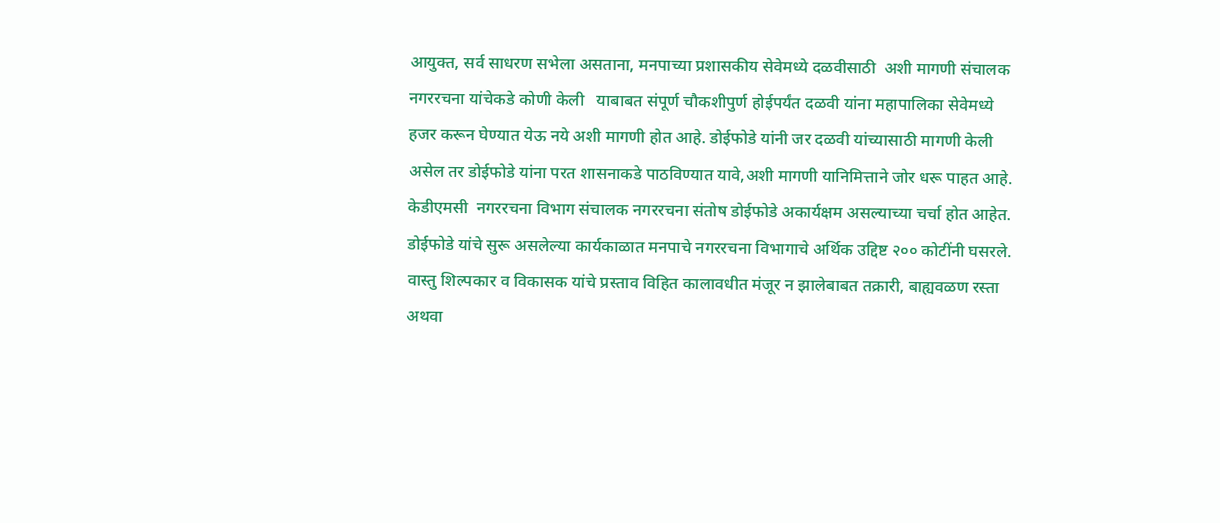आयुक्त, सर्व साधरण सभेला असताना, मनपाच्या प्रशासकीय सेवेमध्ये दळवीसाठी  अशी मागणी संचालक नगररचना यांचेकडे कोणी केली   याबाबत संपूर्ण चौकशीपुर्ण होईपर्यंत दळवी यांना महापालिका सेवेमध्ये हजर करून घेण्यात येऊ नये अशी मागणी होत आहे. डोईफोडे यांनी जर दळवी यांच्यासाठी मागणी केली असेल तर डोईफोडे यांना परत शासनाकडे पाठविण्यात यावे,अशी मागणी यानिमित्ताने जोर धरू पाहत आहे. केडीएमसी  नगररचना विभाग संचालक नगररचना संतोष डोईफोडे अकार्यक्षम असल्याच्या चर्चा होत आहेत. डोईफोडे यांचे सुरू असलेल्या कार्यकाळात मनपाचे नगररचना विभागाचे अर्थिक उद्दिष्ट २०० कोटींनी घसरले. वास्तु शिल्पकार व विकासक यांचे प्रस्ताव विहित कालावधीत मंजूर न झालेबाबत तक्रारी, बाह्यवळण रस्ता अथवा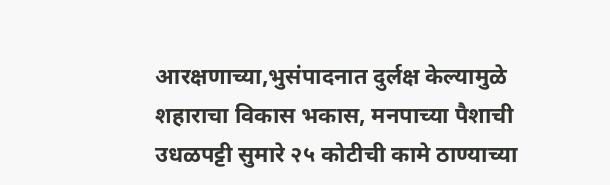आरक्षणाच्या,भुसंपादनात दुर्लक्ष केल्यामुळे शहाराचा विकास भकास, मनपाच्या पैशाची उधळपट्टी सुमारे २५ कोटीची कामे ठाण्याच्या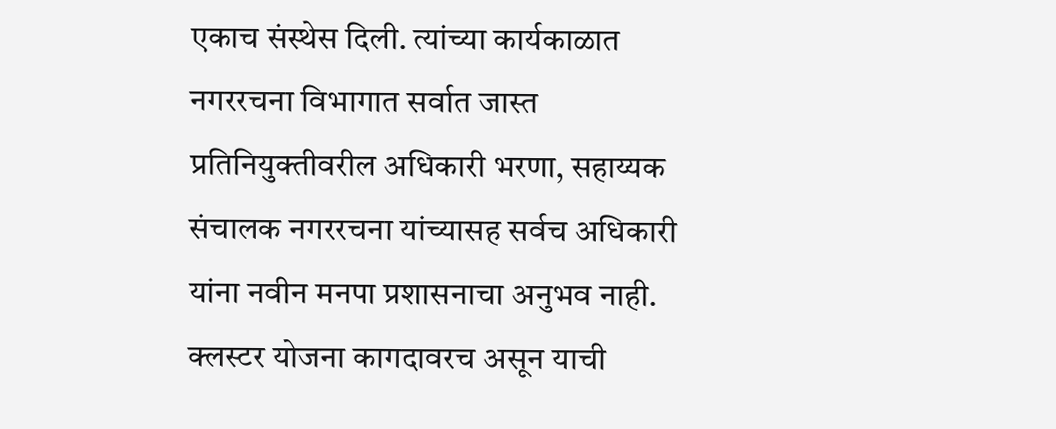एकाच संस्थेस दिली. त्यांच्या कार्यकाळात नगररचना विभागात सर्वात जास्त प्रतिनियुक्तीवरील अधिकारी भरणा, सहाय्यक संचालक नगररचना यांच्यासह सर्वच अधिकारी यांना नवीन मनपा प्रशासनाचा अनुभव नाही. क्लस्टर योजना कागदावरच असून याची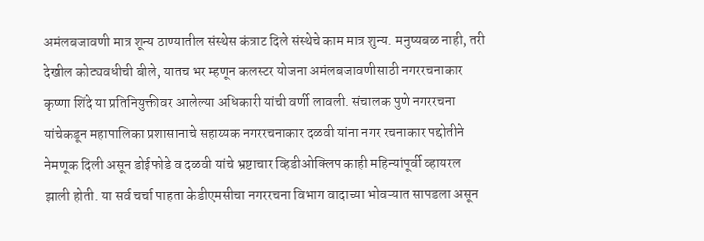अमंलबजावणी मात्र शून्य ठाण्यातील संस्थेस कंत्राट दिले संस्थेचे काम मात्र शुन्य. मनुष्यबळ नाही, तरी देखील कोट्यवधीची बीले, यातच भर म्हणून कलस्टर योजना अमंलबजावणीसाठी नगररचनाकार कृष्णा शिंदे या प्रतिनियुक्तीवर आलेल्या अधिकारी यांची वर्णी लावली. संचालक पुणे नगररचना यांचेकडून महापालिका प्रशासानाचे सहाय्यक नगररचनाकार दळवी यांना नगर रचनाकार पद्दोतीने नेमणूक दिली असून डोईफोडे व दळवी यांचे भ्रष्टाचार व्हिडीओक्लिप काही महिन्यांपूर्वी व्हायरल झाली होती. या सर्व चर्चा पाहता केडीएमसीचा नगररचना विभाग वादाच्या भोवऱ्यात सापडला असून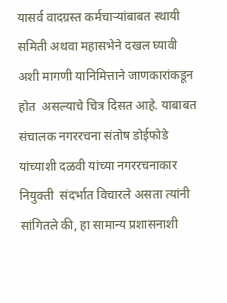यासर्व वादग्रस्त कर्मचाऱ्यांबाबत स्थायी समिती अथवा महासभेने दखल घ्यावी अशी मागणी यानिमित्ताने जाणकारांकडून होत  असल्याचे चित्र दिसत आहे. याबाबत संचालक नगररचना संतोष डोईफोडे यांच्याशी दळवी यांच्या नगररचनाकार नियुक्ती  संदर्भात विचारले असता त्यांनी सांगितले की, हा सामान्य प्रशासनाशी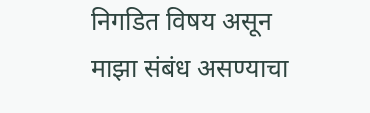निगडित विषय असून माझा संबंध असण्याचा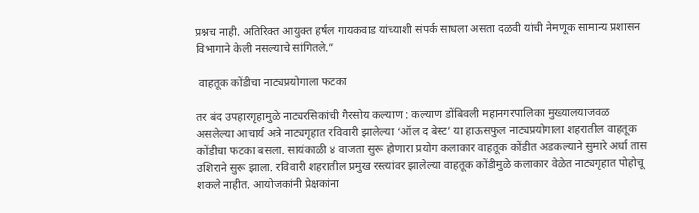प्रश्नच नाही. अतिरिक्त आयुक्त हर्षल गायकवाड यांच्याशी संपर्क साधला असता दळवी यांची नेमणूक सामान्य प्रशासन विभागाने केली नसल्याचे सांगितले.”

 वाहतूक कोंडीचा नाट्यप्रयोगाला फटका

तर बंद उपहारगृहामुळे नाट्यरसिकांची गैरसोय कल्याण : कल्याण डोंबिवली महानगरपालिका मुख्यालयाजवळ असलेल्या आचार्य अत्रे नाट्यगृहात रविवारी झालेल्या ‘ऑल द बेस्ट’ या हाऊसफुल नाट्यप्रयोगाला शहरातील वाहतूक कोंडीचा फटका बसला. सायंकाळी ४ वाजता सुरू होणारा प्रयोग कलाकार वाहतूक कोंडीत अडकल्याने सुमारे अर्धा तास उशिराने सुरू झाला. रविवारी शहरातील प्रमुख रस्त्यांवर झालेल्या वाहतूक कोंडीमुळे कलाकार वेळेत नाट्यगृहात पोहोचू शकले नाहीत. आयोजकांनी प्रेक्षकांना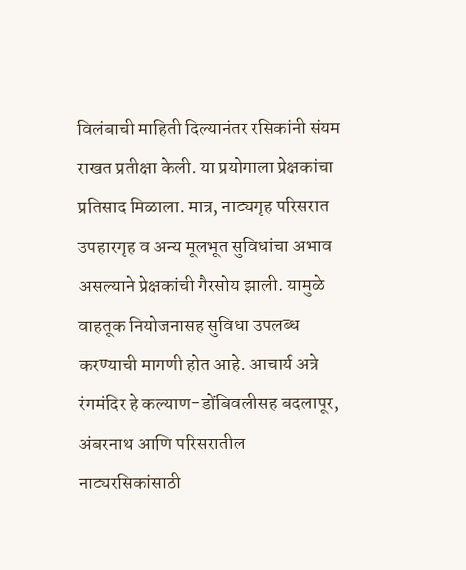विलंबाची माहिती दिल्यानंतर रसिकांनी संयम राखत प्रतीक्षा केली. या प्रयोगाला प्रेक्षकांचा प्रतिसाद मिळाला. मात्र, नाट्यगृह परिसरात उपहारगृह व अन्य मूलभूत सुविधांचा अभाव असल्याने प्रेक्षकांची गैरसोय झाली. यामुळे वाहतूक नियोजनासह सुविधा उपलब्ध करण्याची मागणी होत आहे. आचार्य अत्रे रंगमंदिर हे कल्याण-डोंबिवलीसह बदलापूर, अंबरनाथ आणि परिसरातील नाट्यरसिकांसाठी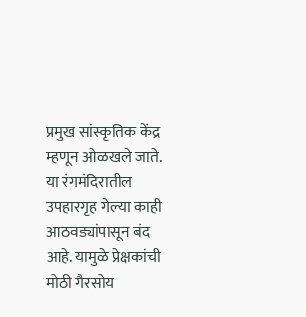प्रमुख सांस्कृतिक केंद्र म्हणून ओळखले जाते. या रंगमंदिरातील उपहारगृह गेल्या काही आठवड्यांपासून बंद आहे. यामुळे प्रेक्षकांची मोठी गैरसोय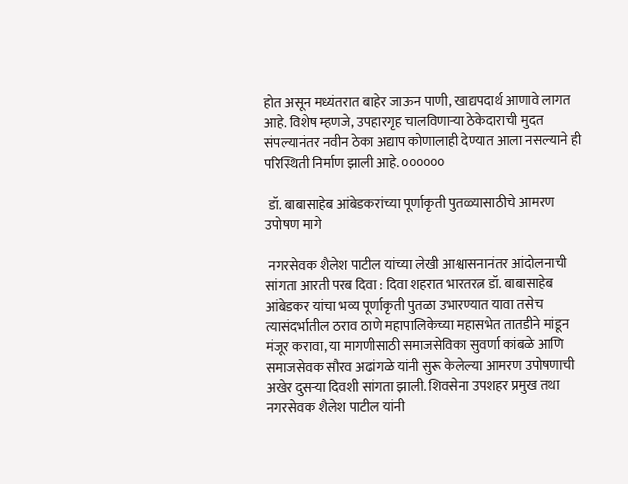होत असून मध्यंतरात बाहेर जाऊन पाणी, खाद्यपदार्थ आणावे लागत आहे. विशेष म्हणजे, उपहारगृह चालविणाऱ्या ठेकेदाराची मुदत संपल्यानंतर नवीन ठेका अद्याप कोणालाही देण्यात आला नसल्याने ही परिस्थिती निर्माण झाली आहे. ००००००

 डॉ. बाबासाहेब आंबेडकरांच्या पूर्णाकृती पुतळ्यासाठीचे आमरण उपोषण मागे

 नगरसेवक शैलेश पाटील यांच्या लेखी आश्वासनानंतर आंदोलनाची सांगता आरती परब दिवा : दिवा शहरात भारतरत्न डॉ. बाबासाहेब आंबेडकर यांचा भव्य पूर्णाकृती पुतळा उभारण्यात यावा तसेच त्यासंदर्भातील ठराव ठाणे महापालिकेच्या महासभेत तातडीने मांडून मंजूर करावा, या मागणीसाठी समाजसेविका सुवर्णा कांबळे आणि समाजसेवक सौरव अढांगळे यांनी सुरू केलेल्या आमरण उपोषणाची अखेर दुसऱ्या दिवशी सांगता झाली. शिवसेना उपशहर प्रमुख तथा नगरसेवक शैलेश पाटील यांनी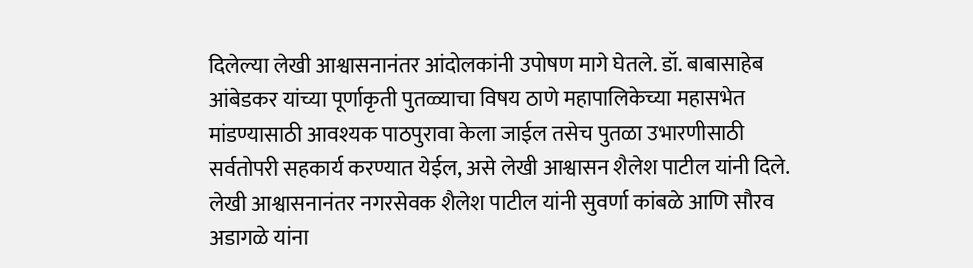दिलेल्या लेखी आश्वासनानंतर आंदोलकांनी उपोषण मागे घेतले. डॉ. बाबासाहेब आंबेडकर यांच्या पूर्णाकृती पुतळ्याचा विषय ठाणे महापालिकेच्या महासभेत मांडण्यासाठी आवश्यक पाठपुरावा केला जाईल तसेच पुतळा उभारणीसाठी सर्वतोपरी सहकार्य करण्यात येईल, असे लेखी आश्वासन शैलेश पाटील यांनी दिले. लेखी आश्वासनानंतर नगरसेवक शैलेश पाटील यांनी सुवर्णा कांबळे आणि सौरव अडागळे यांना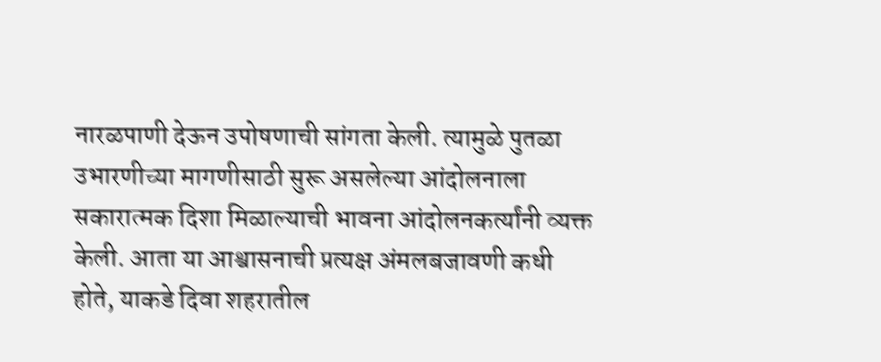नारळपाणी देऊन उपोषणाची सांगता केली. त्यामुळे पुतळा उभारणीच्या मागणीसाठी सुरू असलेल्या आंदोलनाला सकारात्मक दिशा मिळाल्याची भावना आंदोलनकर्त्यांनी व्यक्त केली. आता या आश्वासनाची प्रत्यक्ष अंमलबजावणी कधी होते, याकडे दिवा शहरातील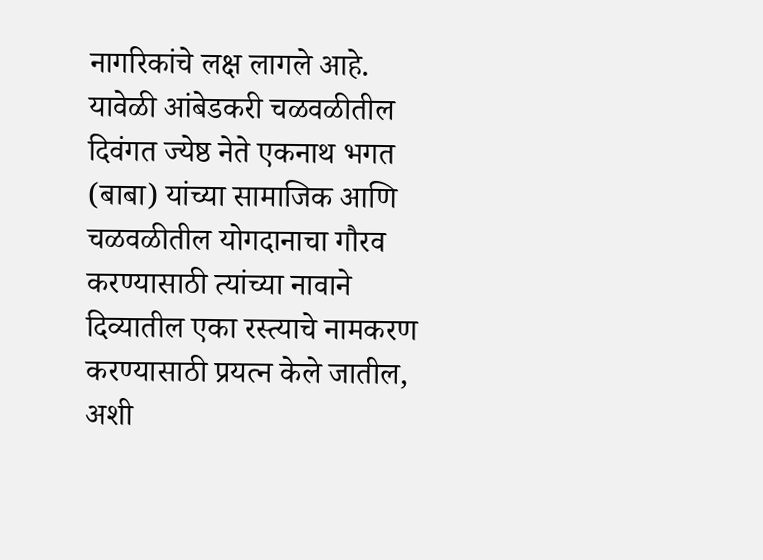नागरिकांचे लक्ष लागले आहे. यावेळी आंबेडकरी चळवळीतील दिवंगत ज्येष्ठ नेते एकनाथ भगत (बाबा) यांच्या सामाजिक आणि चळवळीतील योगदानाचा गौरव करण्यासाठी त्यांच्या नावाने दिव्यातील एका रस्त्याचे नामकरण करण्यासाठी प्रयत्न केले जातील, अशी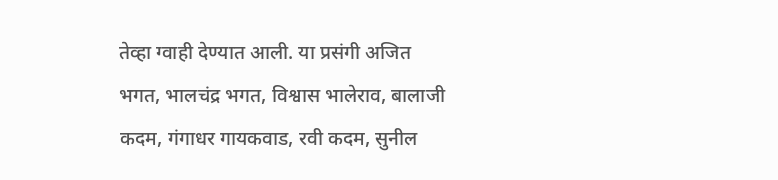तेव्हा ग्वाही देण्यात आली. या प्रसंगी अजित भगत, भालचंद्र भगत, विश्वास भालेराव, बालाजी कदम, गंगाधर गायकवाड, रवी कदम, सुनील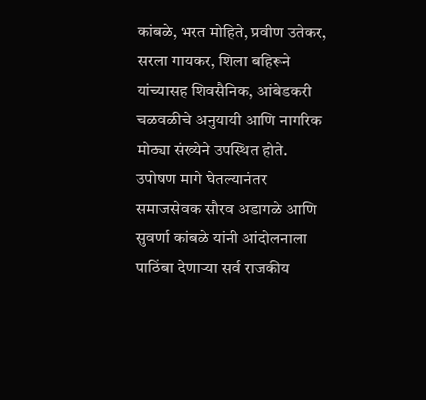कांबळे, भरत मोहिते, प्रवीण उतेकर, सरला गायकर, शिला बहिरूने यांच्यासह शिवसैनिक, आंबेडकरी चळवळीचे अनुयायी आणि नागरिक मोठ्या संख्येने उपस्थित होते. उपोषण मागे घेतल्यानंतर समाजसेवक सौरव अडागळे आणि सुवर्णा कांबळे यांनी आंदोलनाला पाठिंबा देणाऱ्या सर्व राजकीय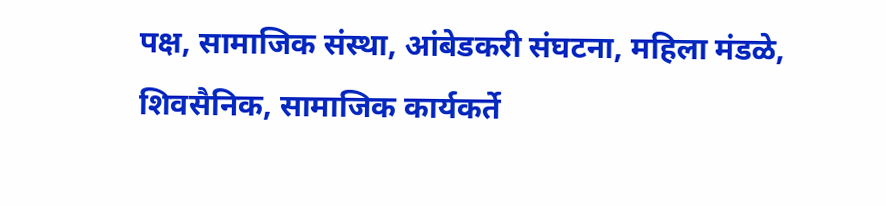पक्ष, सामाजिक संस्था, आंबेडकरी संघटना, महिला मंडळे, शिवसैनिक, सामाजिक कार्यकर्ते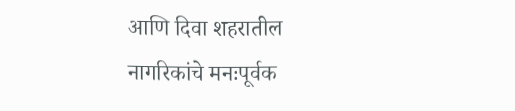आणि दिवा शहरातील नागरिकांचे मनःपूर्वक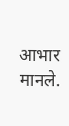आभार मानले.